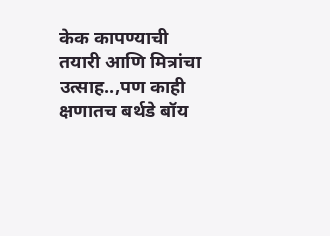केक कापण्याची तयारी आणि मित्रांचा उत्साह..,पण काही क्षणातच बर्थडे बॉय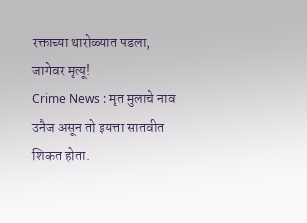रक्ताच्या थारोळ्यात पडला, जागेवर मृत्यू!
Crime News : मृत मुलाचे नाव उनैज असून तो इयत्ता सातवीत शिकत होता.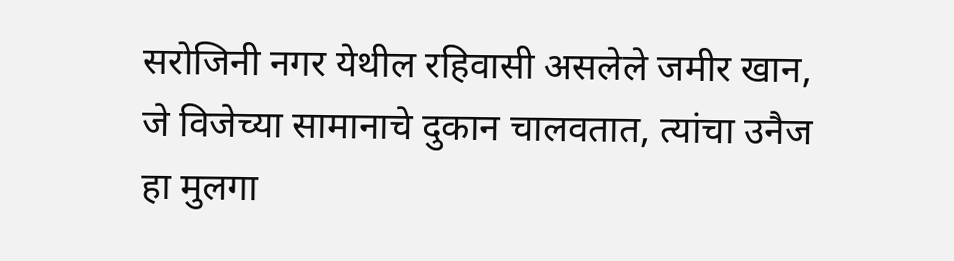सरोजिनी नगर येथील रहिवासी असलेले जमीर खान, जे विजेच्या सामानाचे दुकान चालवतात, त्यांचा उनैज हा मुलगा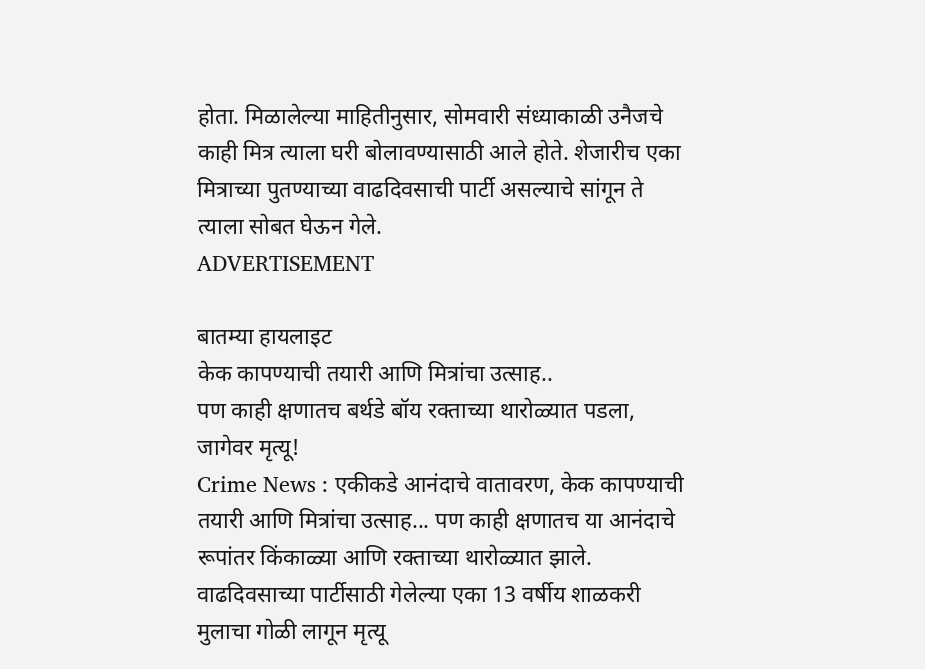होता. मिळालेल्या माहितीनुसार, सोमवारी संध्याकाळी उनैजचे काही मित्र त्याला घरी बोलावण्यासाठी आले होते. शेजारीच एका मित्राच्या पुतण्याच्या वाढदिवसाची पार्टी असल्याचे सांगून ते त्याला सोबत घेऊन गेले.
ADVERTISEMENT

बातम्या हायलाइट
केक कापण्याची तयारी आणि मित्रांचा उत्साह..
पण काही क्षणातच बर्थडे बॉय रक्ताच्या थारोळ्यात पडला, जागेवर मृत्यू!
Crime News : एकीकडे आनंदाचे वातावरण, केक कापण्याची तयारी आणि मित्रांचा उत्साह... पण काही क्षणातच या आनंदाचे रूपांतर किंकाळ्या आणि रक्ताच्या थारोळ्यात झाले. वाढदिवसाच्या पार्टीसाठी गेलेल्या एका 13 वर्षीय शाळकरी मुलाचा गोळी लागून मृत्यू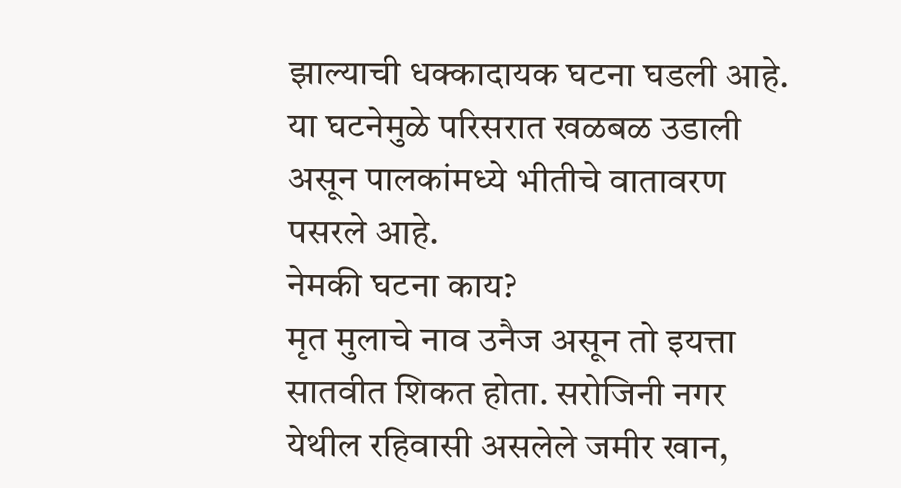झाल्याची धक्कादायक घटना घडली आहे. या घटनेमुळे परिसरात खळबळ उडाली असून पालकांमध्ये भीतीचे वातावरण पसरले आहे.
नेमकी घटना काय?
मृत मुलाचे नाव उनैज असून तो इयत्ता सातवीत शिकत होता. सरोजिनी नगर येथील रहिवासी असलेले जमीर खान,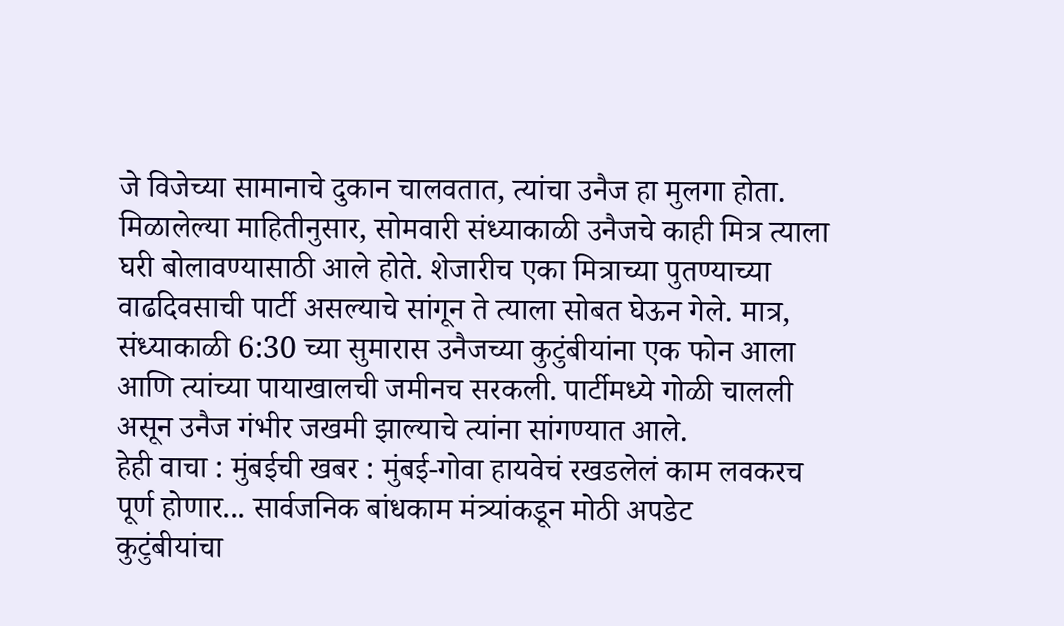जे विजेच्या सामानाचे दुकान चालवतात, त्यांचा उनैज हा मुलगा होता. मिळालेल्या माहितीनुसार, सोमवारी संध्याकाळी उनैजचे काही मित्र त्याला घरी बोलावण्यासाठी आले होते. शेजारीच एका मित्राच्या पुतण्याच्या वाढदिवसाची पार्टी असल्याचे सांगून ते त्याला सोबत घेऊन गेले. मात्र, संध्याकाळी 6:30 च्या सुमारास उनैजच्या कुटुंबीयांना एक फोन आला आणि त्यांच्या पायाखालची जमीनच सरकली. पार्टीमध्ये गोळी चालली असून उनैज गंभीर जखमी झाल्याचे त्यांना सांगण्यात आले.
हेही वाचा : मुंबईची खबर : मुंबई-गोवा हायवेचं रखडलेलं काम लवकरच पूर्ण होणार... सार्वजनिक बांधकाम मंत्र्यांकडून मोठी अपडेट
कुटुंबीयांचा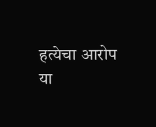हत्येचा आरोप
या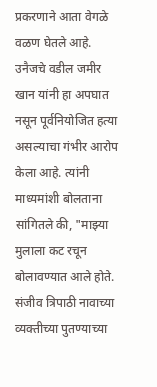प्रकरणाने आता वेगळे वळण घेतले आहे. उनैजचे वडील जमीर खान यांनी हा अपघात नसून पूर्वनियोजित हत्या असल्याचा गंभीर आरोप केला आहे. त्यांनी माध्यमांशी बोलताना सांगितले की, "माझ्या मुलाला कट रचून बोलावण्यात आले होते. संजीव त्रिपाठी नावाच्या व्यक्तीच्या पुतण्याच्या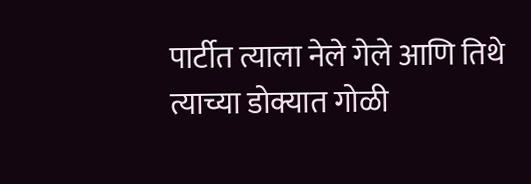पार्टीत त्याला नेले गेले आणि तिथे त्याच्या डोक्यात गोळी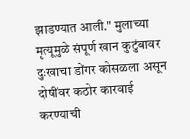झाडण्यात आली." मुलाच्या मृत्यूमुळे संपूर्ण खान कुटुंबावर दुःखाचा डोंगर कोसळला असून दोषींवर कठोर कारवाई करण्याची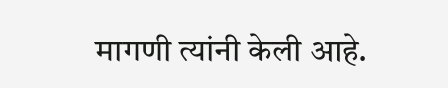मागणी त्यांनी केली आहे.